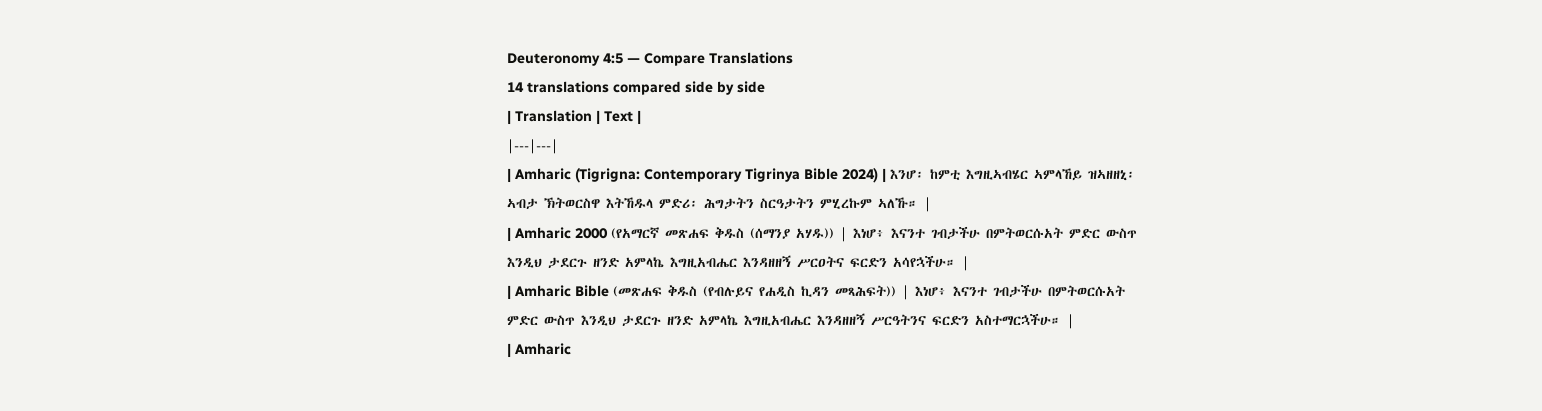Deuteronomy 4:5 — Compare Translations
14 translations compared side by side
| Translation | Text |
|---|---|
| Amharic (Tigrigna: Contemporary Tigrinya Bible 2024) | እንሆ፡ ከምቲ እግዚኣብሄር ኣምላኸይ ዝኣዘዘኒ፡ ኣብታ ኽትወርስዋ እትኸዱላ ምድሪ፡ ሕግታትን ስርዓታትን ምሂረኩም ኣለኹ። |
| Amharic 2000 (የአማርኛ መጽሐፍ ቅዱስ (ሰማንያ አሃዱ)) | እነሆ፥ እናንተ ገብታችሁ በምትወርሱአት ምድር ውስጥ እንዲህ ታደርጉ ዘንድ አምላኬ እግዚአብሔር እንዳዘዘኝ ሥርዐትና ፍርድን አሳየኋችሁ። |
| Amharic Bible (መጽሐፍ ቅዱስ (የብሉይና የሐዲስ ኪዳን መጻሕፍት)) | እነሆ፥ እናንተ ገብታችሁ በምትወርሱአት ምድር ውስጥ እንዲህ ታደርጉ ዘንድ አምላኬ እግዚአብሔር እንዳዘዘኝ ሥርዓትንና ፍርድን አስተማርኋችሁ። |
| Amharic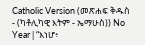Catholic Version (መጽሐፍ ቅዱስ - (ካቶሊካዊ እትም - ኤማሁስ)) No Year | “እነሆ፥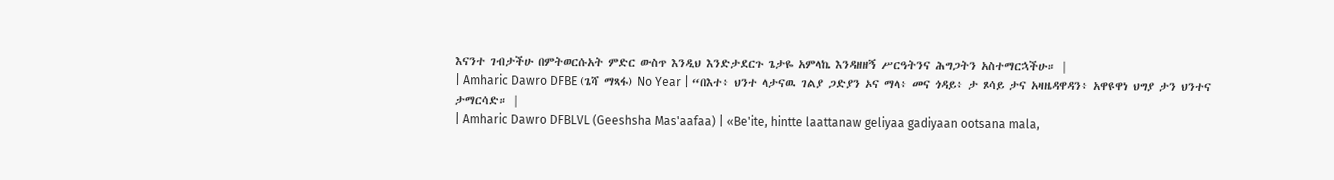እናንተ ገብታችሁ በምትወርሱአት ምድር ውስጥ እንዲህ እንድታደርጉ ጌታዬ አምላኬ እንዳዘዘኝ ሥርዓትንና ሕግጋትን አስተማርኋችሁ። |
| Amharic Dawro DFBE (ጌሻ ማጻፋ) No Year | “በእተ፥ ህንተ ላታናዉ ገልያ ጋድያን ኦና ማላ፥ መና ጎዳይ፥ ታ ጾሳይ ታና አዛዜዳዋዳን፥ አዋዩዋነ ህግያ ታን ህንተና ታማርሳድ። |
| Amharic Dawro DFBLVL (Geeshsha Mas'aafaa) | «Be'ite, hintte laattanaw geliyaa gadiyaan ootsana mala,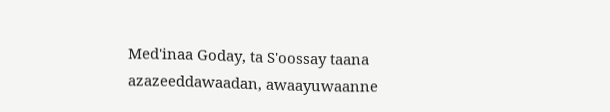Med'inaa Goday, ta S'oossay taana azazeeddawaadan, awaayuwaanne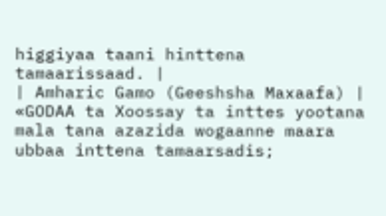higgiyaa taani hinttena tamaarissaad. |
| Amharic Gamo (Geeshsha Maxaafa) | «GODAA ta Xoossay ta inttes yootana mala tana azazida wogaanne maara ubbaa inttena tamaarsadis;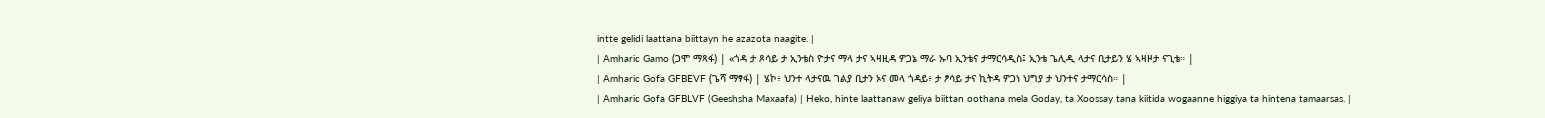intte gelidi laattana biittayn he azazota naagite. |
| Amharic Gamo (ጋሞ ማጻፋ) | «ጎዳ ታ ጾሳይ ታ ኢንቴስ ዮታና ማላ ታና ኣዛዚዳ ዎጋኔ ማራ ኡባ ኢንቴና ታማርሳዲስ፤ ኢንቴ ጌሊዲ ላታና ቢታይን ሄ ኣዛዞታ ናጊቴ። |
| Amharic Gofa GFBEVF (ጌሻ ማፃፋ) | ሄኮ፥ ህንተ ላታናዉ ገልያ ቢታን ኦና መላ ጎዳይ፥ ታ ፆሳይ ታና ኪትዳ ዎጋነ ህግያ ታ ህንተና ታማርሳስ። |
| Amharic Gofa GFBLVF (Geeshsha Maxaafa) | Heko, hinte laattanaw geliya biittan oothana mela Goday, ta Xoossay tana kiitida wogaanne higgiya ta hintena tamaarsas. |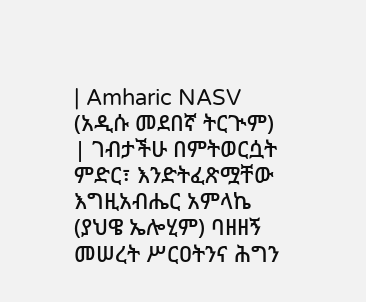| Amharic NASV (አዲሱ መደበኛ ትርጒም) | ገብታችሁ በምትወርሷት ምድር፣ እንድትፈጽሟቸው እግዚአብሔር አምላኬ (ያህዌ ኤሎሂም) ባዘዘኝ መሠረት ሥርዐትንና ሕግን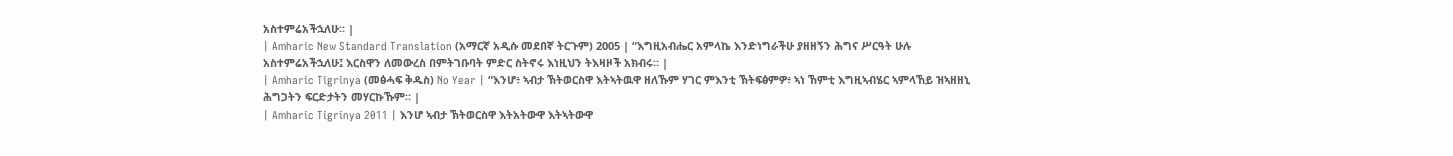አስተምሬአችኋለሁ። |
| Amharic New Standard Translation (አማርኛ አዲሱ መደበኛ ትርጉም) 2005 | “እግዚአብሔር አምላኬ እንድነግራችሁ ያዘዘኝን ሕግና ሥርዓት ሁሉ አስተምሬአችኋለሁ፤ እርስዋን ለመውረስ በምትገቡባት ምድር ስትኖሩ እነዚህን ትእዛዞች አክብሩ። |
| Amharic Tigrinya (መፅሓፍ ቅዱስ) No Year | “እንሆ፥ ኣብታ ኽትወርስዋ እትኣትዉዋ ዘለኹም ሃገር ምእንቲ ኽትፍፅምዎ፥ ኣነ ኸምቲ እግዚኣብሄር ኣምላኸይ ዝኣዘዘኒ ሕግጋትን ፍርድታትን መሃርኩኹም። |
| Amharic Tigrinya 2011 | እንሆ ኣብታ ኽትወርስዋ እትአትውዋ እትኣትውዋ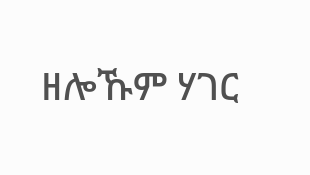ዘሎኹም ሃገር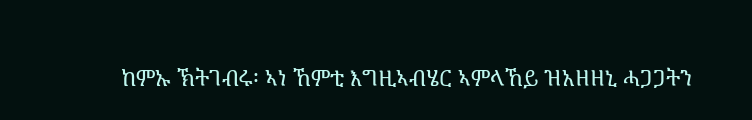ከምኡ ኽትገብሩ፡ ኣነ ኸምቲ እግዚኣብሄር ኣምላኸይ ዝአዘዘኒ ሓጋጋትን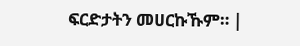ፍርድታትን መሀርኩኹም። |